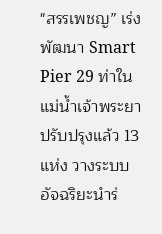"สรรเพชญ” เร่งพัฒนา Smart Pier 29 ท่าในแม่น้ำเจ้าพระยา ปรับปรุงแล้ว 13 แห่ง วางระบบอัจฉริยะนำร่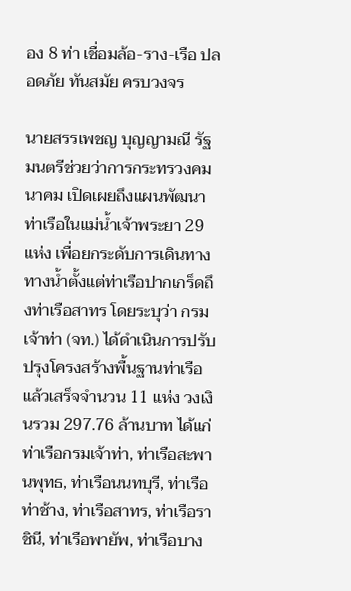อง 8 ท่า เชื่อมล้อ-ราง-เรือ ปลอดภัย ทันสมัย ครบวงจร

นายสรรเพชญ บุญญามณี รัฐมนตรีช่วยว่าการกระทรวงคมนาคม เปิดเผยถึงแผนพัฒนาท่าเรือในแม่น้ำเจ้าพระยา 29 แห่ง เพื่อยกระดับการเดินทางทางน้ำตั้งแต่ท่าเรือปากเกร็ดถึงท่าเรือสาทร โดยระบุว่า กรมเจ้าท่า (จท.) ได้ดำเนินการปรับปรุงโครงสร้างพื้นฐานท่าเรือแล้วเสร็จจำนวน 11 แห่ง วงเงินรวม 297.76 ล้านบาท ได้แก่ ท่าเรือกรมเจ้าท่า, ท่าเรือสะพานพุทธ, ท่าเรือนนทบุรี, ท่าเรือท่าช้าง, ท่าเรือสาทร, ท่าเรือราชินี, ท่าเรือพายัพ, ท่าเรือบาง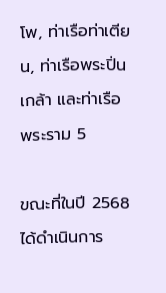โพ, ท่าเรือท่าเตียน, ท่าเรือพระปิ่นเกล้า และท่าเรือพระราม 5

ขณะที่ในปี 2568 ได้ดำเนินการ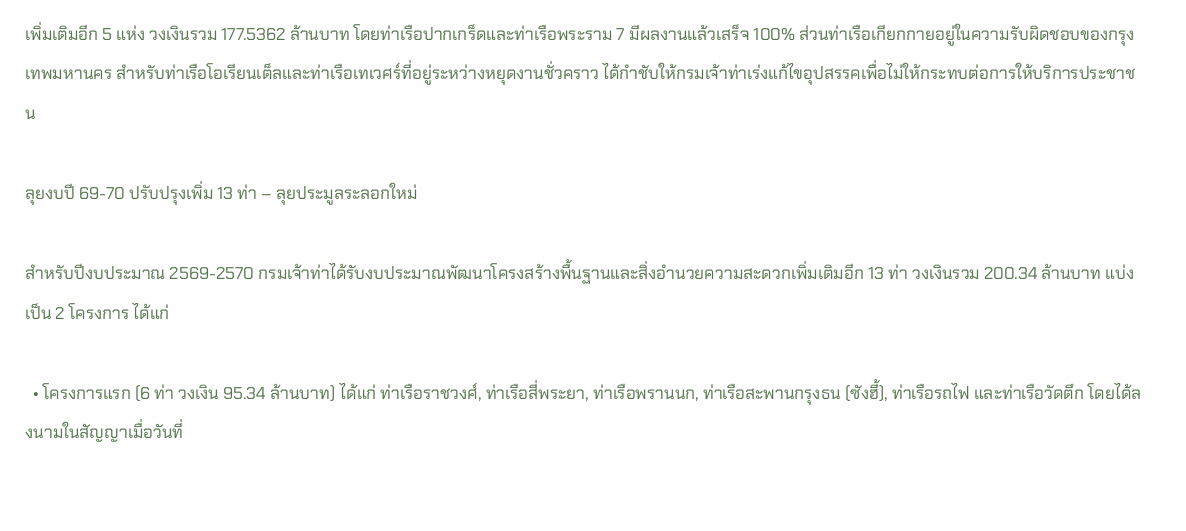เพิ่มเติมอีก 5 แห่ง วงเงินรวม 177.5362 ล้านบาท โดยท่าเรือปากเกร็ดและท่าเรือพระราม 7 มีผลงานแล้วเสร็จ 100% ส่วนท่าเรือเกียกกายอยู่ในความรับผิดชอบของกรุงเทพมหานคร สำหรับท่าเรือโอเรียนเต็ลและท่าเรือเทเวศร์ที่อยู่ระหว่างหยุดงานชั่วคราว ได้กำชับให้กรมเจ้าท่าเร่งแก้ไขอุปสรรคเพื่อไม่ให้กระทบต่อการให้บริการประชาชน

ลุยงบปี 69-70 ปรับปรุงเพิ่ม 13 ท่า – ลุยประมูลระลอกใหม่

สำหรับปีงบประมาณ 2569-2570 กรมเจ้าท่าได้รับงบประมาณพัฒนาโครงสร้างพื้นฐานและสิ่งอำนวยความสะดวกเพิ่มเติมอีก 13 ท่า วงเงินรวม 200.34 ล้านบาท แบ่งเป็น 2 โครงการ ได้แก่

  • โครงการแรก (6 ท่า วงเงิน 95.34 ล้านบาท) ได้แก่ ท่าเรือราชวงศ์, ท่าเรือสี่พระยา, ท่าเรือพรานนก, ท่าเรือสะพานกรุงธน (ซังฮี้), ท่าเรือรถไฟ และท่าเรือวัดตึก โดยได้ลงนามในสัญญาเมื่อวันที่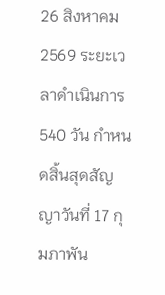26 สิงหาคม 2569 ระยะเวลาดำเนินการ 540 วัน กำหนดสิ้นสุดสัญญาวันที่ 17 กุมภาพัน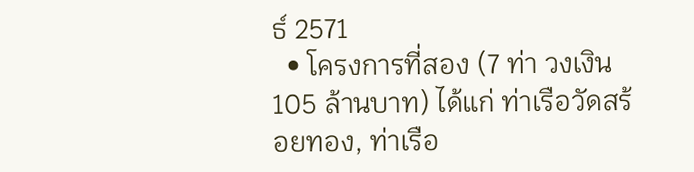ธ์ 2571
  • โครงการที่สอง (7 ท่า วงเงิน 105 ล้านบาท) ได้แก่ ท่าเรือวัดสร้อยทอง, ท่าเรือ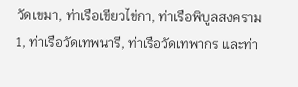วัดเขมา, ท่าเรือเขียวไข่กา, ท่าเรือพิบูลสงคราม 1, ท่าเรือวัดเทพนารี, ท่าเรือวัดเทพากร และท่า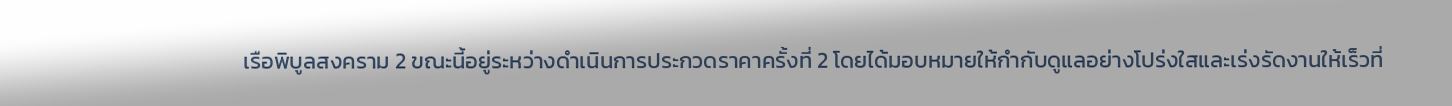เรือพิบูลสงคราม 2 ขณะนี้อยู่ระหว่างดำเนินการประกวดราคาครั้งที่ 2 โดยได้มอบหมายให้กำกับดูแลอย่างโปร่งใสและเร่งรัดงานให้เร็วที่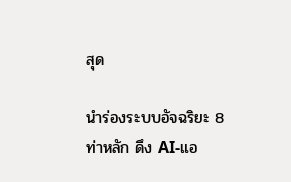สุด

นำร่องระบบอัจฉริยะ 8 ท่าหลัก ดึง AI-แอ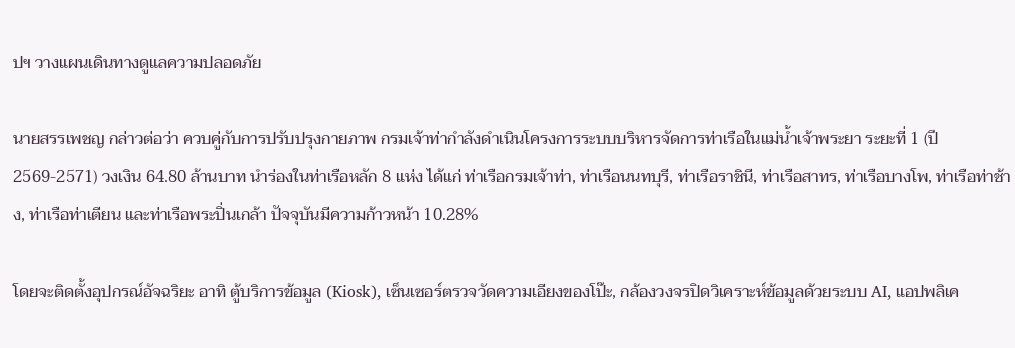ปฯ วางแผนเดินทางดูแลความปลอดภัย

นายสรรเพชญ กล่าวต่อว่า ควบคู่กับการปรับปรุงกายภาพ กรมเจ้าท่ากำลังดำเนินโครงการระบบบริหารจัดการท่าเรือในแม่น้ำเจ้าพระยา ระยะที่ 1 (ปี 2569-2571) วงเงิน 64.80 ล้านบาท นำร่องในท่าเรือหลัก 8 แห่ง ได้แก่ ท่าเรือกรมเจ้าท่า, ท่าเรือนนทบุรี, ท่าเรือราชินี, ท่าเรือสาทร, ท่าเรือบางโพ, ท่าเรือท่าช้าง, ท่าเรือท่าเตียน และท่าเรือพระปิ่นเกล้า ปัจจุบันมีความก้าวหน้า 10.28%

โดยจะติดตั้งอุปกรณ์อัจฉริยะ อาทิ ตู้บริการข้อมูล (Kiosk), เซ็นเซอร์ตรวจวัดความเอียงของโป๊ะ, กล้องวงจรปิดวิเคราะห์ข้อมูลด้วยระบบ AI, แอปพลิเค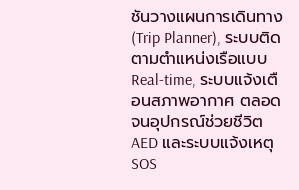ชันวางแผนการเดินทาง (Trip Planner), ระบบติดตามตำแหน่งเรือแบบ Real-time, ระบบแจ้งเตือนสภาพอากาศ ตลอดจนอุปกรณ์ช่วยชีวิต AED และระบบแจ้งเหตุ SOS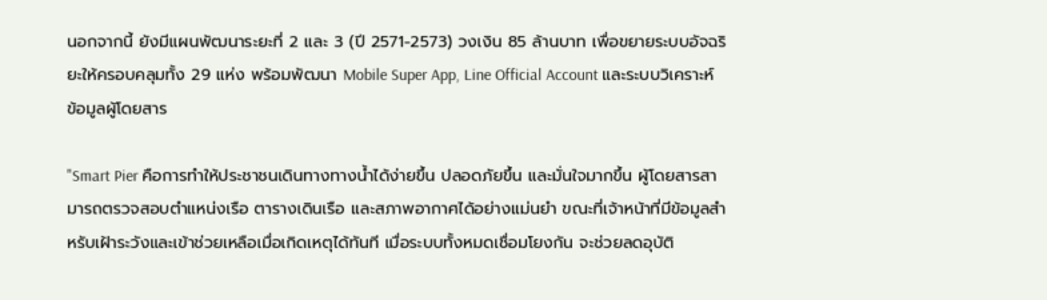นอกจากนี้ ยังมีแผนพัฒนาระยะที่ 2 และ 3 (ปี 2571-2573) วงเงิน 85 ล้านบาท เพื่อขยายระบบอัจฉริยะให้ครอบคลุมทั้ง 29 แห่ง พร้อมพัฒนา Mobile Super App, Line Official Account และระบบวิเคราะห์ข้อมูลผู้โดยสาร

"Smart Pier คือการทำให้ประชาชนเดินทางทางน้ำได้ง่ายขึ้น ปลอดภัยขึ้น และมั่นใจมากขึ้น ผู้โดยสารสามารถตรวจสอบตำแหน่งเรือ ตารางเดินเรือ และสภาพอากาศได้อย่างแม่นยำ ขณะที่เจ้าหน้าที่มีข้อมูลสำหรับเฝ้าระวังและเข้าช่วยเหลือเมื่อเกิดเหตุได้ทันที เมื่อระบบทั้งหมดเชื่อมโยงกัน จะช่วยลดอุบัติ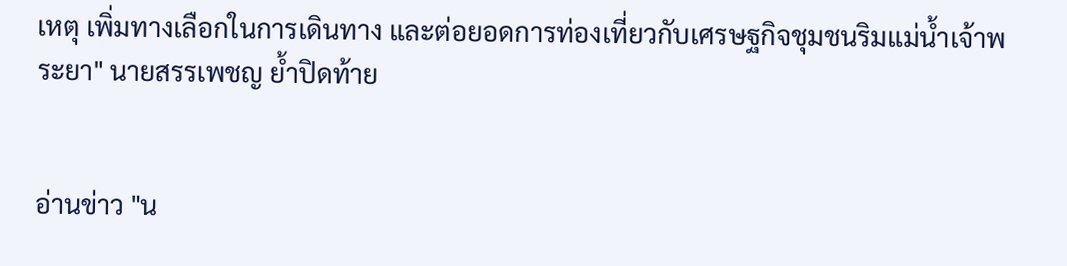เหตุ เพิ่มทางเลือกในการเดินทาง และต่อยอดการท่องเที่ยวกับเศรษฐกิจชุมชนริมแม่น้ำเจ้าพระยา" นายสรรเพชญ ย้ำปิดท้าย


อ่านข่าว "น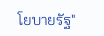โยบายรัฐ"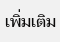เพิ่มเติม